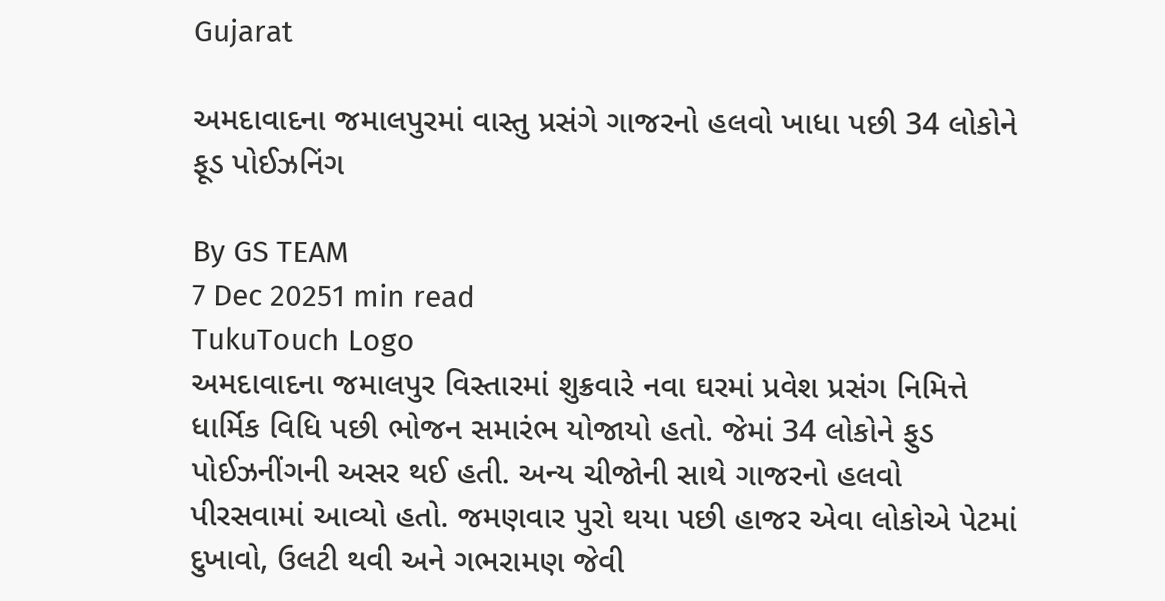Gujarat

અમદાવાદના જમાલપુરમાં વાસ્તુ પ્રસંગે ગાજરનો હલવો ખાધા પછી 34 લોકોને ફૂડ પોઈઝનિંગ

By GS TEAM
7 Dec 20251 min read
TukuTouch Logo
અમદાવાદના જમાલપુર વિસ્તારમાં શુક્રવારે નવા ઘરમાં પ્રવેશ પ્રસંગ નિમિત્તે ધાર્મિક વિધિ પછી ભોજન સમારંભ યોજાયો હતો. જેમાં 34 લોકોને ફુડ પોઈઝનીંગની અસર થઈ હતી. અન્ય ચીજોની સાથે ગાજરનો હલવો પીરસવામાં આવ્યો હતો. જમણવાર પુરો થયા પછી હાજર એવા લોકોએ પેટમાં દુખાવો, ઉલટી થવી અને ગભરામણ જેવી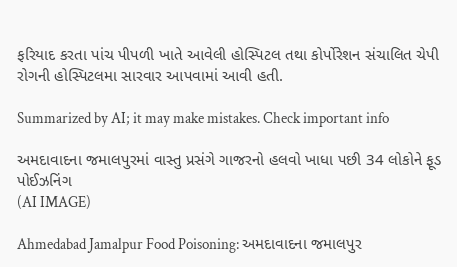ફરિયાદ કરતા પાંચ પીપળી ખાતે આવેલી હોસ્પિટલ તથા કોર્પોરેશન સંચાલિત ચેપી રોગની હોસ્પિટલમા સારવાર આપવામાં આવી હતી.

Summarized by AI; it may make mistakes. Check important info

અમદાવાદના જમાલપુરમાં વાસ્તુ પ્રસંગે ગાજરનો હલવો ખાધા પછી 34 લોકોને ફૂડ પોઈઝનિંગ
(AI IMAGE)

Ahmedabad Jamalpur Food Poisoning: અમદાવાદના જમાલપુર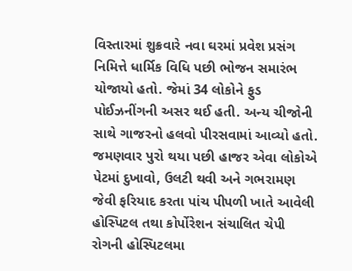વિસ્તારમાં શુક્રવારે નવા ઘરમાં પ્રવેશ પ્રસંગ નિમિત્તે ધાર્મિક વિધિ પછી ભોજન સમારંભ યોજાયો હતો. જેમાં 34 લોકોને ફુડ પોઈઝનીંગની અસર થઈ હતી. અન્ય ચીજોની સાથે ગાજરનો હલવો પીરસવામાં આવ્યો હતો. જમણવાર પુરો થયા પછી હાજર એવા લોકોએ પેટમાં દુખાવો, ઉલટી થવી અને ગભરામણ જેવી ફરિયાદ કરતા પાંચ પીપળી ખાતે આવેલી હોસ્પિટલ તથા કોર્પોરેશન સંચાલિત ચેપી રોગની હોસ્પિટલમા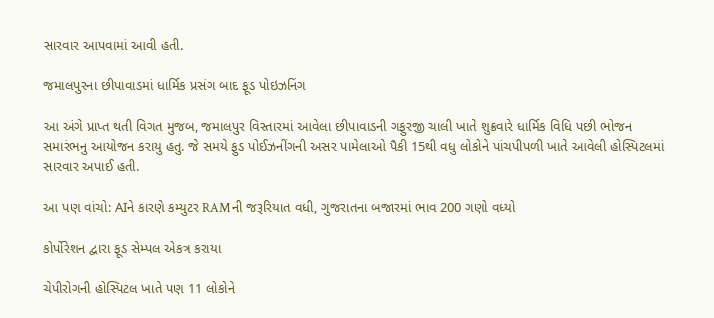સારવાર આપવામાં આવી હતી.

જમાલપુરના છીપાવાડમાં ધાર્મિક પ્રસંગ બાદ ફૂડ પોઇઝનિંગ

આ અંગે પ્રાપ્ત થતી વિગત મુજબ, જમાલપુર વિસ્તારમાં આવેલા છીપાવાડની ગફુરજી ચાલી ખાતે શુક્રવારે ધાર્મિક વિધિ પછી ભોજન સમારંભનુ આયોજન કરાયુ હતુ. જે સમયે ફુડ પોઈઝનીંગની અસર પામેલાઓ પૈકી 15થી વધુ લોકોને પાંચપીપળી ખાતે આવેલી હોસ્પિટલમાં સારવાર અપાઈ હતી.

આ પણ વાંચો: AIને કારણે કમ્યુટર RAMની જરૂરિયાત વધી, ગુજરાતના બજારમાં ભાવ 200 ગણો વધ્યો

કોર્પોરેશન દ્વારા ફૂડ સેમ્પલ એકત્ર કરાયા

ચેપીરોગની હોસ્પિટલ ખાતે પણ 11 લોકોને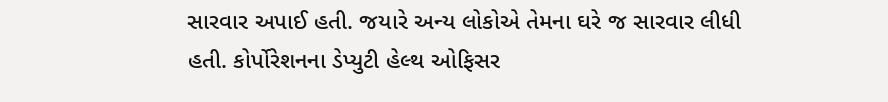સારવાર અપાઈ હતી. જયારે અન્ય લોકોએ તેમના ઘરે જ સારવાર લીધી હતી. કોર્પોરેશનના ડેપ્યુટી હેલ્થ ઓફિસર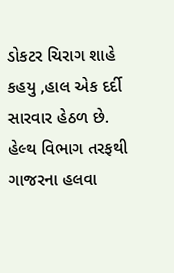ડોકટર ચિરાગ શાહે કહયુ ,હાલ એક દર્દી સારવાર હેઠળ છે. હેલ્થ વિભાગ તરફથી ગાજરના હલવા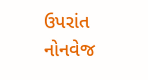ઉપરાંત નોનવેજ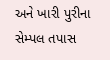અને ખારી પુરીના સેમ્પલ તપાસ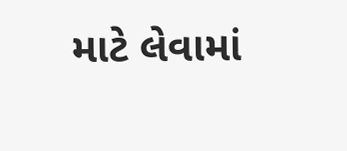માટે લેવામાં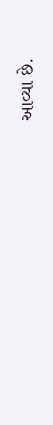આવ્યા છે.